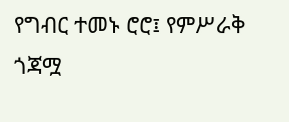የግብር ተመኑ ሮሮ፤ የምሥራቅ ጎጃሟ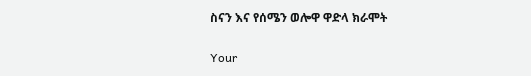ስናን እና የሰሜን ወሎዋ ዋድላ ክራሞት

Your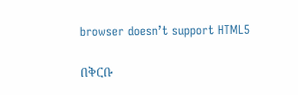browser doesn’t support HTML5

በቅርቡ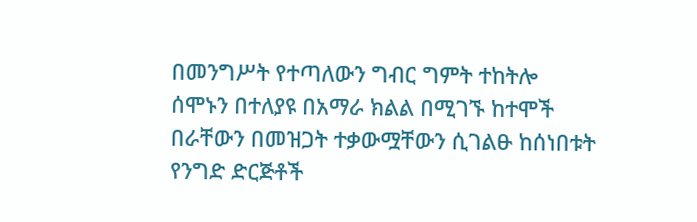በመንግሥት የተጣለውን ግብር ግምት ተከትሎ ሰሞኑን በተለያዩ በአማራ ክልል በሚገኙ ከተሞች በራቸውን በመዝጋት ተቃውሟቸውን ሲገልፁ ከሰነበቱት የንግድ ድርጅቶች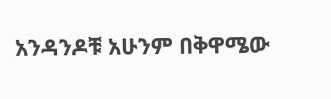አንዳንዶቹ አሁንም በቅዋሜው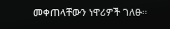መቀጠላቸውን ነዋሪዎች ገለፁ።